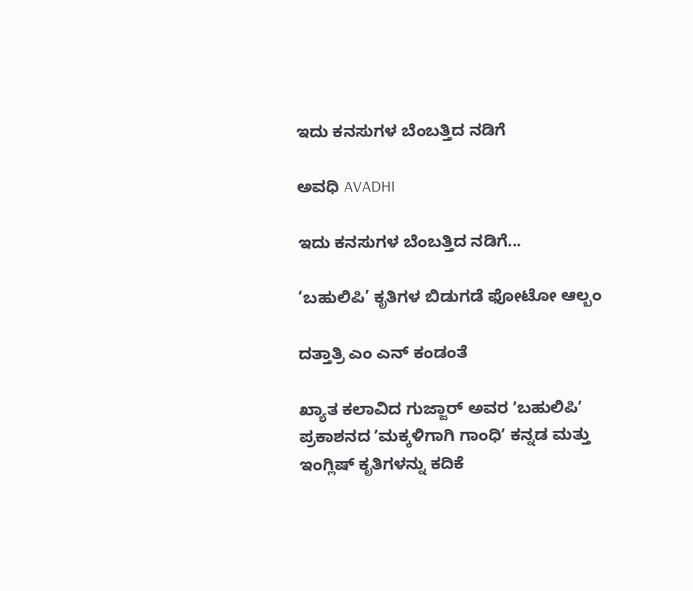ಇದು ಕನಸುಗಳ ಬೆಂಬತ್ತಿದ ನಡಿಗೆ‍

ಅವಧಿ AVADHI

ಇದು ಕನಸುಗಳ ಬೆಂಬತ್ತಿದ ನಡಿಗೆ...

‘ಬಹುಲಿಪಿ’ ಕೃತಿಗಳ ಬಿಡುಗಡೆ ಫೋಟೋ ಆಲ್ಬಂ

ದತ್ತಾತ್ರಿ ಎಂ ಎನ್ ಕಂಡಂತೆ

ಖ್ಯಾತ ಕಲಾವಿದ ಗುಜ್ಜಾರ್ ಅವರ ʼಬಹುಲಿಪಿʼ ಪ್ರಕಾಶನದ ʼಮಕ್ಕಳಿಗಾಗಿ ಗಾಂಧಿʼ ಕನ್ನಡ ಮತ್ತು ಇಂಗ್ಲಿಷ್ ಕೃತಿಗಳನ್ನು ಕದಿಕೆ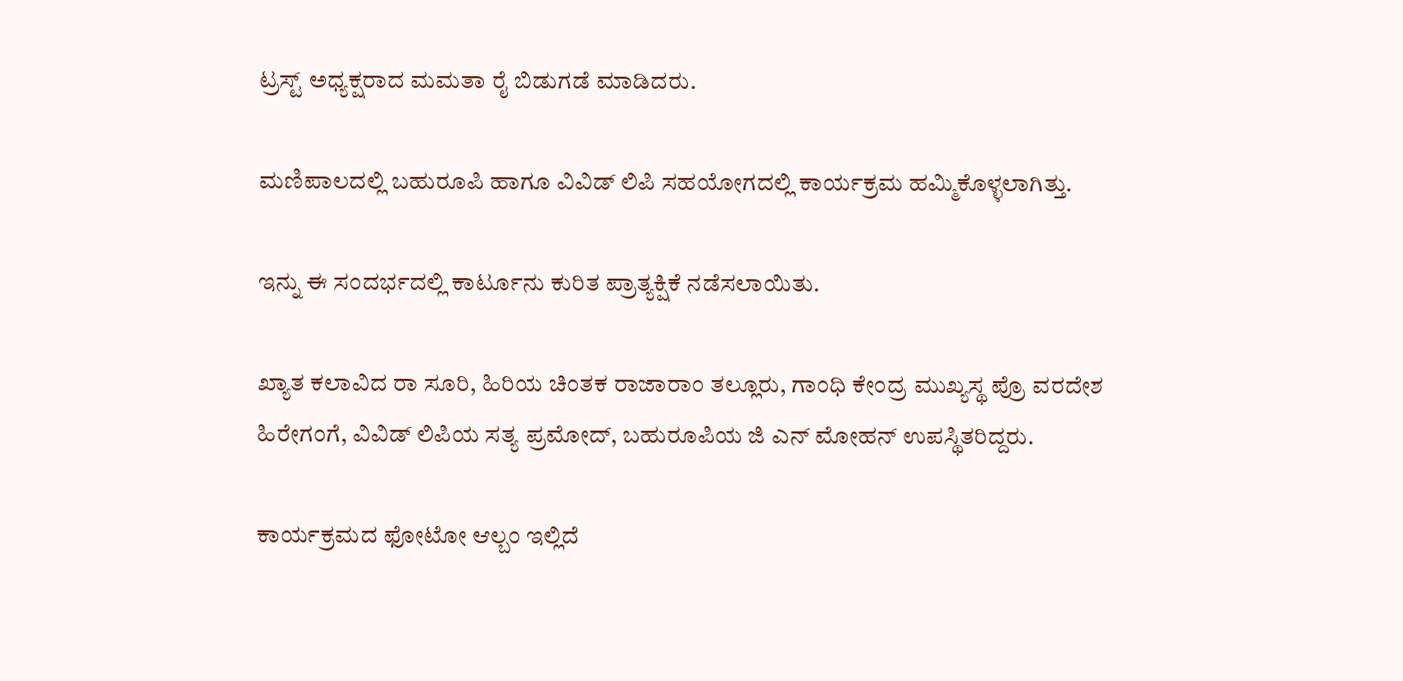ಟ್ರಸ್ಟ್‌ ಅಧ್ಯಕ್ಷರಾದ ಮಮತಾ ರೈ ಬಿಡುಗಡೆ ಮಾಡಿದರು.

ಮಣಿಪಾಲದಲ್ಲಿ ಬಹುರೂಪಿ ಹಾಗೂ ವಿವಿಡ್ ಲಿಪಿ ಸಹಯೋಗದಲ್ಲಿ ಕಾರ್ಯಕ್ರಮ ಹಮ್ಮಿಕೊಳ್ಳಲಾಗಿತ್ತು.

ಇನ್ನು ಈ ಸಂದರ್ಭದಲ್ಲಿ ಕಾರ್ಟೂನು ಕುರಿತ ಪ್ರಾತ್ಯಕ್ಷಿಕೆ ನಡೆಸಲಾಯಿತು.

ಖ್ಯಾತ ಕಲಾವಿದ ರಾ ಸೂರಿ, ಹಿರಿಯ ಚಿಂತಕ ರಾಜಾರಾಂ ತಲ್ಲೂರು, ಗಾಂಧಿ ಕೇಂದ್ರ ಮುಖ್ಯಸ್ಥ ಪ್ರೊ ವರದೇಶ ಹಿರೇಗಂಗೆ, ವಿವಿಡ್ ಲಿಪಿಯ ಸತ್ಯ ಪ್ರಮೋದ್, ಬಹುರೂಪಿಯ ಜಿ ಎನ್ ಮೋಹನ್ ಉಪಸ್ಥಿತರಿದ್ದರು.

ಕಾರ್ಯಕ್ರಮದ ಫೋಟೋ ಆಲ್ಬಂ ಇಲ್ಲಿದೆ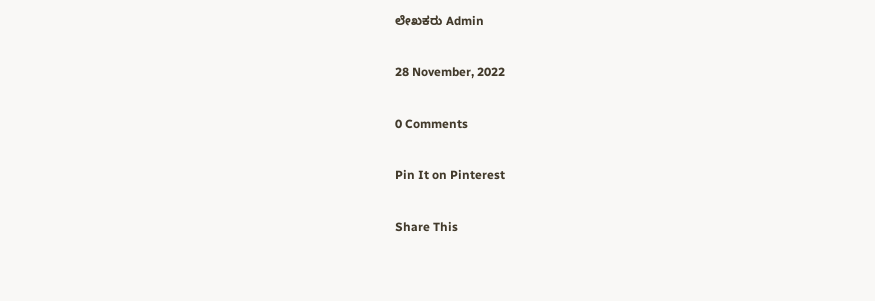ಲೇಖಕರು Admin

28 November, 2022

0 Comments

Pin It on Pinterest

Share This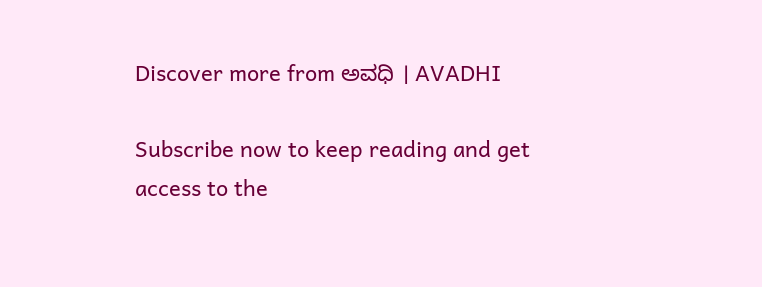Discover more from ಅವಧಿ । AVADHI

Subscribe now to keep reading and get access to the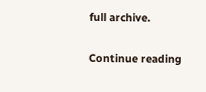full archive.

Continue reading